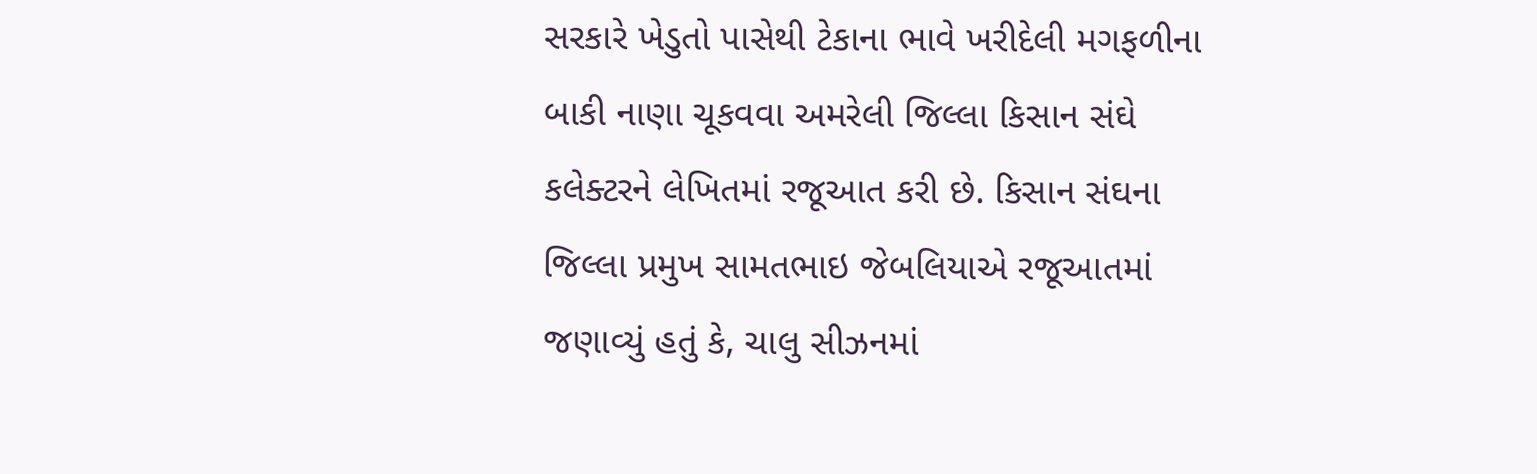સરકારે ખેડુતો પાસેથી ટેકાના ભાવે ખરીદેલી મગફળીના બાકી નાણા ચૂકવવા અમરેલી જિલ્લા કિસાન સંઘે કલેક્ટરને લેખિતમાં રજૂઆત કરી છે. કિસાન સંઘના જિલ્લા પ્રમુખ સામતભાઇ જેબલિયાએ રજૂઆતમાં જણાવ્યું હતું કે, ચાલુ સીઝનમાં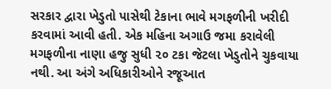સરકાર દ્વારા ખેડુતો પાસેથી ટેકાના ભાવે મગફળીની ખરીદી કરવામાં આવી હતી. એક મહિના અગાઉ જમા કરાવેલી મગફળીના નાણા હજુ સુધી ૨૦ ટકા જેટલા ખેડુતોને ચુકવાયા નથી. આ અંગે અધિકારીઓને રજૂઆત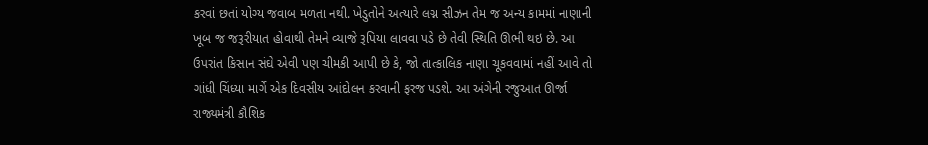કરવાં છતાં યોગ્ય જવાબ મળતા નથી. ખેડુતોને અત્યારે લગ્ન સીઝન તેમ જ અન્ય કામમાં નાણાની ખૂબ જ જરૂરીયાત હોવાથી તેમને વ્યાજે રૂપિયા લાવવા પડે છે તેવી સ્થિતિ ઊભી થઇ છે. આ ઉપરાંત કિસાન સંઘે એવી પણ ચીમકી આપી છે કે, જો તાત્કાલિક નાણા ચૂકવવામાં નહીં આવે તો ગાંધી ચિંધ્યા માર્ગે એક દિવસીય આંદોલન કરવાની ફરજ પડશે. આ અંગેની રજુઆત ઊર્જા રાજ્યમંત્રી કૌશિક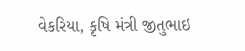વેકરિયા, કૃષિ મંત્રી જીતુભાઇ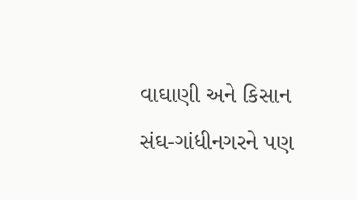વાઘાણી અને કિસાન સંઘ-ગાંધીનગરને પણ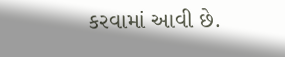કરવામાં આવી છે.